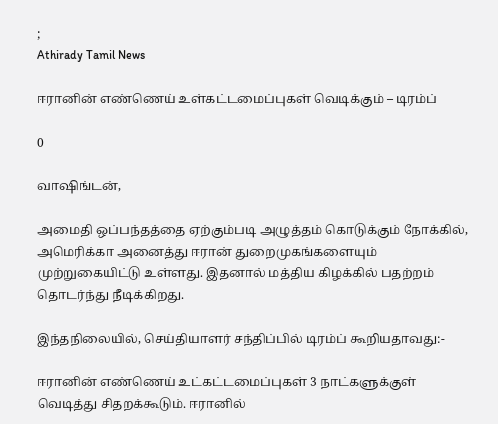;
Athirady Tamil News

ஈரானின் எண்ணெய் உள்கட்டமைப்புகள் வெடிக்கும் – டிரம்ப்

0

வாஷிங்டன்,

அமைதி ஒப்பந்தத்தை ஏற்கும்படி அழுத்தம் கொடுக்கும் நோக்கில், அமெரிக்கா அனைத்து ஈரான் துறைமுகங்களையும் முற்றுகையிட்டு உள்ளது. இதனால் மத்திய கிழக்கில் பதற்றம் தொடர்ந்து நீடிக்கிறது.

இந்தநிலையில், செய்தியாளர் சந்திப்பில் டிரம்ப் கூறியதாவது:-

ஈரானின் எண்ணெய் உட்கட்டமைப்புகள் 3 நாட்களுக்குள் வெடித்து சிதறக்கூடும். ஈரானில்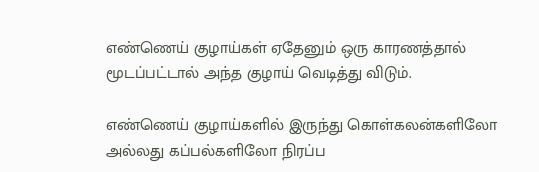எண்ணெய் குழாய்கள் ஏதேனும் ஒரு காரணத்தால் மூடப்பட்டால் அந்த குழாய் வெடித்து விடும்.

எண்ணெய் குழாய்களில் இருந்து கொள்கலன்களிலோ அல்லது கப்பல்களிலோ நிரப்ப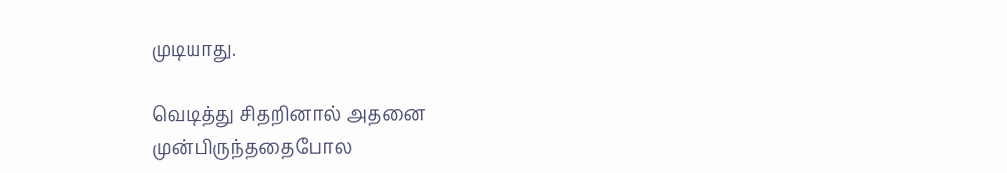முடியாது.

வெடித்து சிதறினால் அதனை முன்பிருந்ததைபோல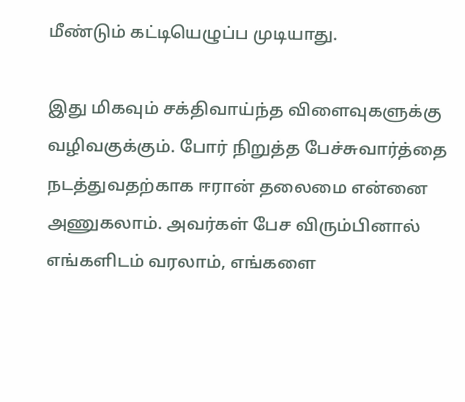மீண்டும் கட்டியெழுப்ப முடியாது.

இது மிகவும் சக்திவாய்ந்த விளைவுகளுக்கு வழிவகுக்கும். போர் நிறுத்த பேச்சுவார்த்தை நடத்துவதற்காக ஈரான் தலைமை என்னை அணுகலாம். அவர்கள் பேச விரும்பினால் எங்களிடம் வரலாம், எங்களை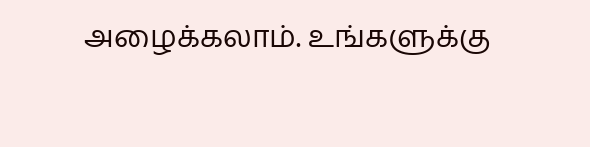அழைக்கலாம். உங்களுக்கு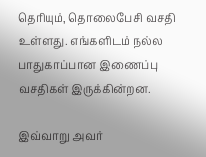தெரியும், தொலைபேசி வசதி உள்ளது. எங்களிடம் நல்ல பாதுகாப்பான இணைப்பு வசதிகள் இருக்கின்றன.

இவ்வாறு அவர்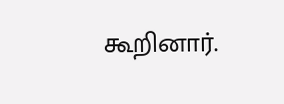கூறினார்.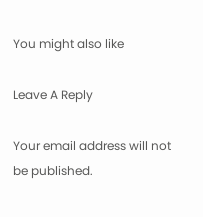You might also like

Leave A Reply

Your email address will not be published.